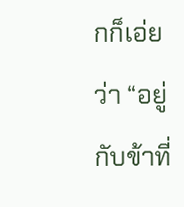กก็เอ่ยว่า “อยู่กับข้าที่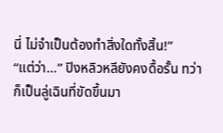นี่ ไม่จำเป็นต้องทำสิ่งใดทั้งสิ้น!”
“แต่ว่า…” ปิงหลิวหลียังคงดื้อรั้น ทว่าก็เป็นลู่เฉินที่ขัดขึ้นมา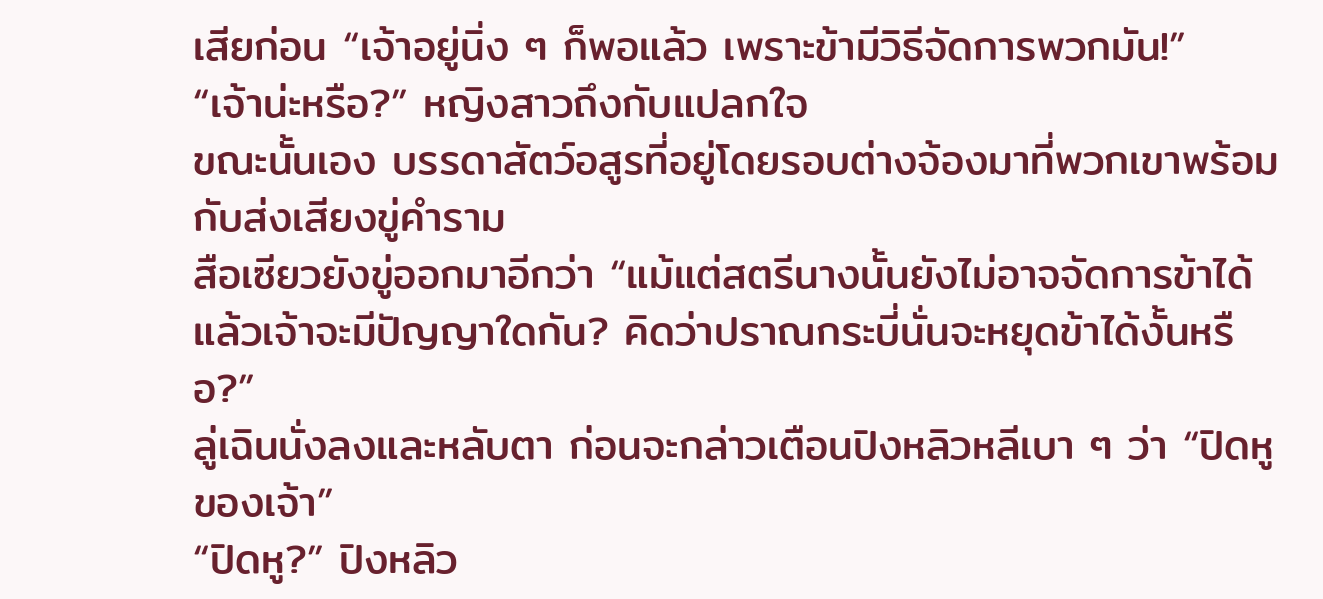เสียก่อน “เจ้าอยู่นิ่ง ๆ ก็พอแล้ว เพราะข้ามีวิธีจัดการพวกมัน!”
“เจ้าน่ะหรือ?” หญิงสาวถึงกับแปลกใจ
ขณะนั้นเอง บรรดาสัตว์อสูรที่อยู่โดยรอบต่างจ้องมาที่พวกเขาพร้อมกับส่งเสียงขู่คำราม
สือเซียวยังขู่ออกมาอีกว่า “แม้แต่สตรีนางนั้นยังไม่อาจจัดการข้าได้ แล้วเจ้าจะมีปัญญาใดกัน? คิดว่าปราณกระบี่นั่นจะหยุดข้าได้งั้นหรือ?”
ลู่เฉินนั่งลงและหลับตา ก่อนจะกล่าวเตือนปิงหลิวหลีเบา ๆ ว่า “ปิดหูของเจ้า”
“ปิดหู?” ปิงหลิว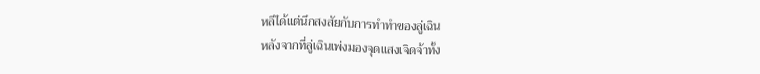หลีได้แต่นึกสงสัยกับการทำทำของลู่เฉิน
หลังจากที่ลู่เฉินเพ่งมองจุดแสงเจิดจ้าทั้ง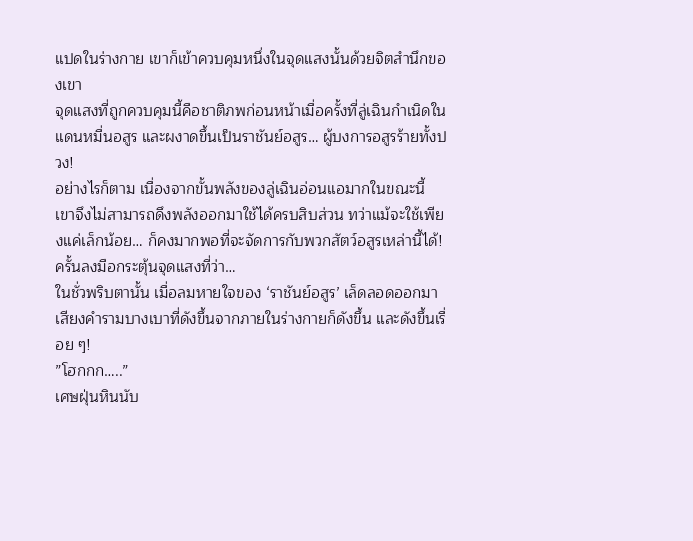แปดในร่างกาย เขาก็เข้าควบคุมหนึ่งในจุดแสงนั้นด้วยจิตสำนึกของเขา
จุดแสงที่ถูกควบคุมนี้คือชาติภพก่อนหน้าเมื่อครั้งที่ลู่เฉินกำเนิดในแดนหมื่นอสูร และผงาดขึ้นเป็นราชันย์อสูร… ผู้บงการอสูรร้ายทั้งปวง!
อย่างไรก็ตาม เนื่องจากขั้นพลังของลู่เฉินอ่อนแอมากในขณะนี้ เขาจึงไม่สามารถดึงพลังออกมาใช้ได้ครบสิบส่วน ทว่าแม้จะใช้เพียงแค่เล็กน้อย… ก็คงมากพอที่จะจัดการกับพวกสัตว์อสูรเหล่านี้ได้!
ครั้นลงมือกระตุ้นจุดแสงที่ว่า…
ในชั่วพริบตานั้น เมื่อลมหายใจของ ‘ราชันย์อสูร’ เล็ดลอดออกมา เสียงคำรามบางเบาที่ดังขึ้นจากภายในร่างกายก็ดังขึ้น และดังขึ้นเรื่อย ๆ!
”โฮกกก…..”
เศษฝุ่นหินนับ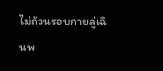ไม่ถ้วนรอบกายลู่เฉินพ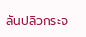ลันปลิวกระจ